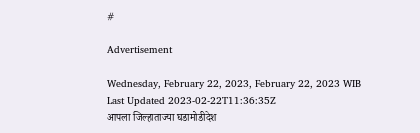#

Advertisement

Wednesday, February 22, 2023, February 22, 2023 WIB
Last Updated 2023-02-22T11:36:35Z
आपला जिल्हाताज्या घडामोडीदेश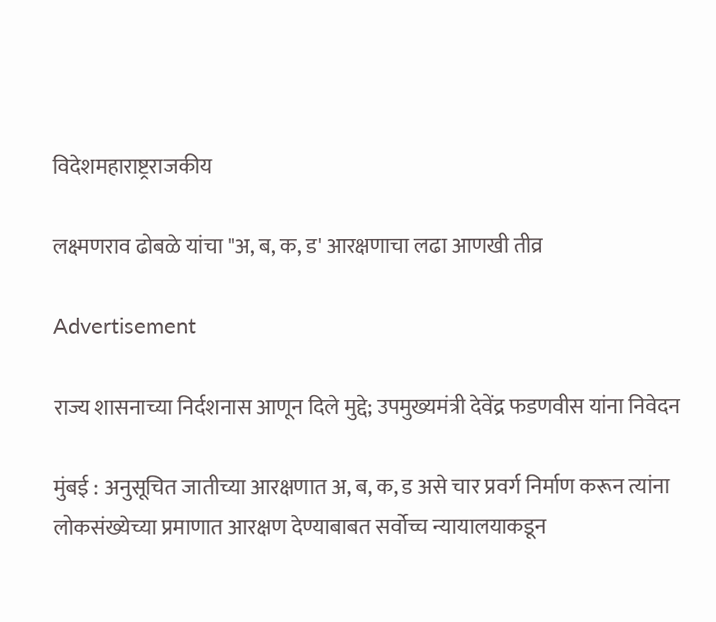विदेशमहाराष्ट्रराजकीय

लक्ष्मणराव ढोबळे यांचा "अ, ब, क, ड' आरक्षणाचा लढा आणखी तीव्र

Advertisement

राज्य शासनाच्या निर्दशनास आणून दिले मुद्दे; उपमुख्यमंत्री देवेंद्र फडणवीस यांना निवेदन

मुंबई : अनुसूचित जातीच्या आरक्षणात अ, ब, क, ड असे चार प्रवर्ग निर्माण करून त्यांना लोकसंख्येच्या प्रमाणात आरक्षण देण्याबाबत सर्वोच्च न्यायालयाकडून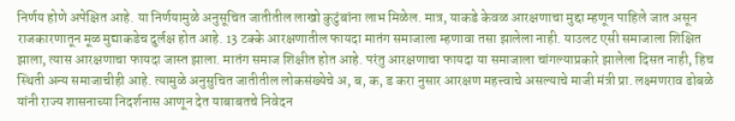निर्णय होणे अपेक्षित आहे. या निर्णयामुळे अनुसूचित जातीतील लाखो कुटुंबांना लाभ मिळेल. मात्र, याकडे केवळ आरक्षणाचा मुद्दा म्हणून पाहिले जात असून राजकारणातून मूळ मुद्याकडेच दुर्लक्ष होत आहे. 13 टक्के आरक्षणातील फायदा मातंग समाजाला म्हणावा तसा झालेला नाही. याउलट एसी समाजाला शिक्षित झाला, त्यास आरक्षणाचा फायदा जास्त झाला. मातंग समाज शिक्षीत होत आहे. परंतु आरक्षणाचा फायदा या समाजाला चांगल्याप्रकारे झालेला दिसत नाही, हिच स्थिती अन्य समाजाचीही आहे. त्यामुळे अनुसुचित जातीतील लोकसंख्येचे अ, ब, क, ड करा नुसार आरक्षण महत्त्वाचे असल्याचे माजी मंत्री प्रा. लक्ष्मणराव ढोबळे यांनी राज्य शासनाच्या निदर्शनास आणून देत याबाबतचे निवेदन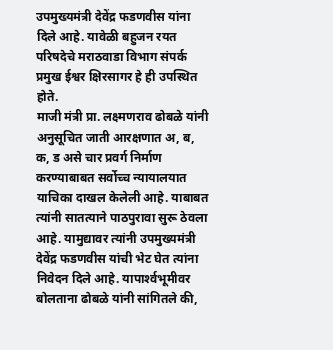उपमुख्यमंत्री देवेंद्र फडणवीस यांना दिले आहे. यावेळी बहुजन रयत परिषदेचे मराठवाडा विभाग संपर्क प्रमुख ईश्वर क्षिरसागर हे ही उपस्थित होते.
माजी मंत्री प्रा. लक्ष्मणराव ढोबळे यांनी अनुसूचित जाती आरक्षणात अ, ब, क, ड असे चार प्रवर्ग निर्माण करण्याबाबत सर्वोच्च न्यायालयात याचिका दाखल केलेली आहे. याबाबत त्यांनी सातत्याने पाठपुरावा सुरू ठेवला आहे. यामुद्यावर त्यांनी उपमुख्यमंत्री देवेंद्र फडणवीस यांची भेट घेत त्यांना निवेदन दिले आहे. यापार्श्‍वभूमीवर बोलताना ढोबळे यांनी सांगितले की,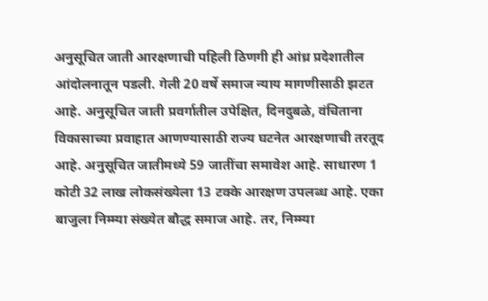अनुसूचित जाती आरक्षणाची पहिली ठिणगी ही आंध्र प्रदेशातील आंदोलनातून पडली. गेली 20 वर्षे समाज न्याय मागणीसाठी झटत आहे. अनुसूचित जाती प्रवर्गातील उपेक्षित, दिनदुबळे, वंचिताना विकासाच्या प्रवाहात आणण्यासाठी राज्य घटनेत आरक्षणाची तरतूद आहे. अनुसूचित जातीमध्ये 59 जातींचा समावेश आहे. साधारण 1 कोटी 32 लाख लोकसंख्येला 13 टक्के आरक्षण उपलब्ध आहे. एका बाजुला निम्म्या संख्येत बौद्ध समाज आहे. तर, निम्म्या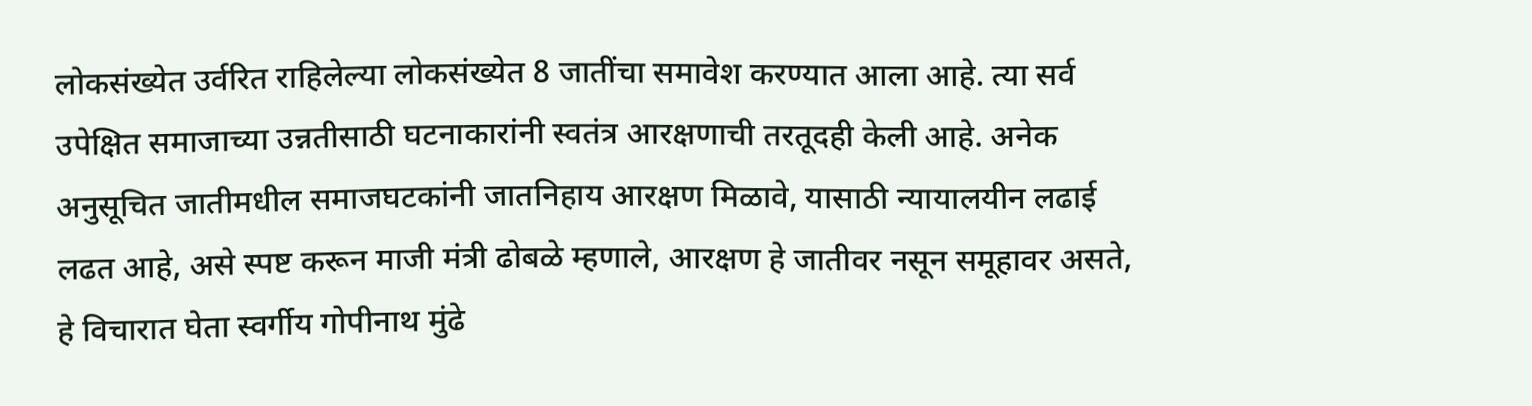लोकसंख्येत उर्वरित राहिलेल्या लोकसंख्येत 8 जातींचा समावेश करण्यात आला आहे. त्या सर्व उपेक्षित समाजाच्या उन्नतीसाठी घटनाकारांनी स्वतंत्र आरक्षणाची तरतूदही केली आहे. अनेक अनुसूचित जातीमधील समाजघटकांनी जातनिहाय आरक्षण मिळावे, यासाठी न्यायालयीन लढाई लढत आहे, असे स्पष्ट करून माजी मंत्री ढोबळे म्हणाले, आरक्षण हे जातीवर नसून समूहावर असते, हे विचारात घेता स्वर्गीय गोपीनाथ मुंढे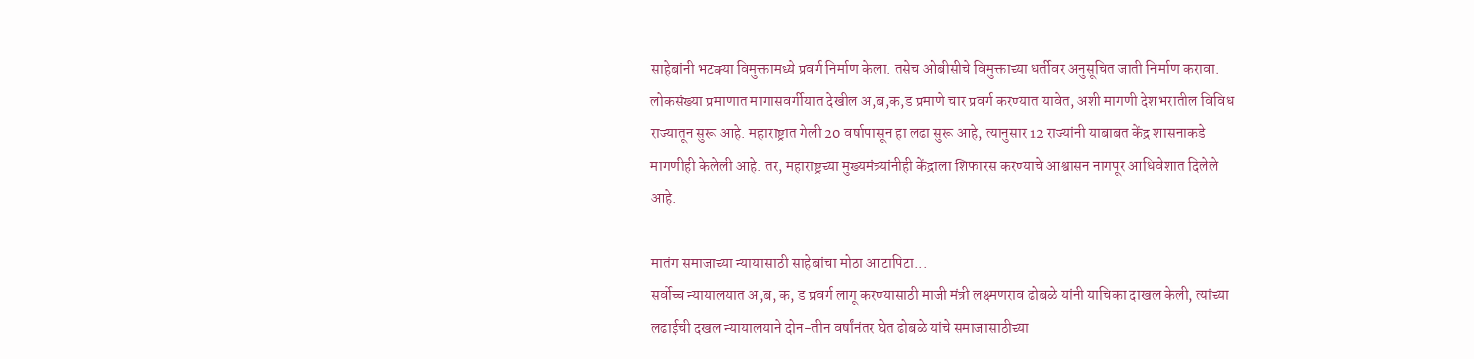साहेबांनी भटक्‍या विमुक्तामध्ये प्रवर्ग निर्माण केला. तसेच ओबीसीचे विमुक्ताच्या धर्तीवर अनुसूचित जाती निर्माण करावा. लोकसंख्या प्रमाणात मागासवर्गीयात देखील अ,ब,क,ड प्रमाणे चार प्रवर्ग करण्यात यावेत, अशी मागणी देशभरातील विविध राज्यातून सुरू आहे. महाराष्ट्रात गेली 20 वर्षापासून हा लढा सुरू आहे, त्यानुसार 12 राज्यांनी याबाबत केंद्र शासनाकडे मागणीही केलेली आहे. तर, महाराष्ट्रच्या मुख्यमंत्र्यांनीही केंद्राला शिफारस करण्याचे आश्वासन नागपूर आधिवेशात दिलेले आहे.

मातंग समाजाच्या न्यायासाठी साहेबांचा मोठा आटापिटा...
सर्वोच्च न्यायालयात अ,ब, क, ड प्रवर्ग लागू करण्यासाठी माजी मंत्री लक्ष्मणराव ढोबळे यांनी याचिका दाखल केली, त्यांच्या लढाईची दखल न्यायालयाने दोन-तीन वर्षांनंतर घेत ढोबळे यांचे समाजासाठीच्या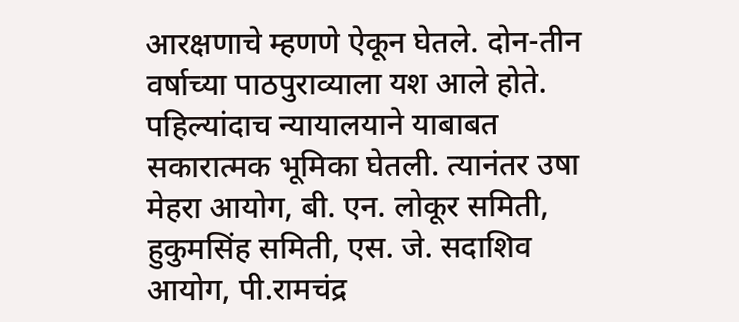आरक्षणाचे म्हणणे ऐकून घेतले. दोन-तीन वर्षाच्या पाठपुराव्याला यश आले होते. पहिल्यांदाच न्यायालयाने याबाबत सकारात्मक भूमिका घेतली. त्यानंतर उषा मेहरा आयोग, बी. एन. लोकूर समिती, हुकुमसिंह समिती, एस. जे. सदाशिव आयोग, पी.रामचंद्र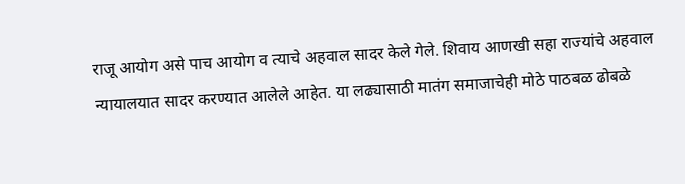राजू आयोग असे पाच आयोग व त्याचे अहवाल सादर केले गेले. शिवाय आणखी सहा राज्यांचे अहवाल न्यायालयात सादर करण्यात आलेले आहेत. या लढ्यासाठी मातंग समाजाचेही मोठे पाठबळ ढोबळे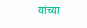यांच्या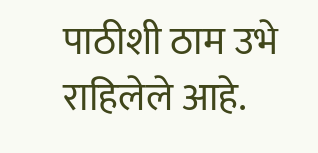पाठीशी ठाम उभे राहिलेले आहे.